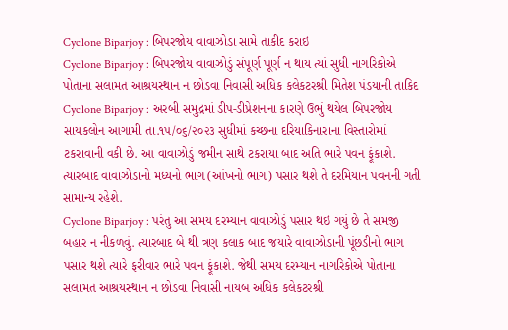Cyclone Biparjoy : બિપરજોય વાવાઝોડા સામે તાકીદ કરાઇ
Cyclone Biparjoy : બિપરજોય વાવાઝોડું સંપૂર્ણ પૂર્ણ ન થાય ત્યાં સુધી નાગરિકોએ પોતાના સલામત આશ્રયસ્થાન ન છોડવા નિવાસી અધિક કલેકટરશ્રી મિતેશ પંડયાની તાકિદ
Cyclone Biparjoy : અરબી સમુદ્રમાં ડીપ-ડીપ્રેશનના કારણે ઉભું થયેલ બિપરજોય સાયકલોન આગામી તા.૧૫/૦૬/૨૦૨૩ સુધીમાં કચ્છના દરિયાકિનારાના વિસ્તારોમાં ટકરાવાની વકી છે. આ વાવાઝોડું જમીન સાથે ટકરાયા બાદ અતિ ભારે પવન ફૂંકાશે. ત્યારબાદ વાવાઝોડાનો મધ્યનો ભાગ (આંખનો ભાગ) પસાર થશે તે દરમિયાન પવનની ગતી સામાન્ય રહેશે.
Cyclone Biparjoy : પરંતુ આ સમય દરમ્યાન વાવાઝોડું પસાર થઇ ગયું છે તે સમજી બહાર ન નીકળવું. ત્યારબાદ બે થી ત્રણ કલાક બાદ જયારે વાવાઝોડાની પૂંછડીનો ભાગ પસાર થશે ત્યારે ફરીવાર ભારે પવન ફૂંકાશે. જેથી સમય દરમ્યાન નાગરિકોએ પોતાના સલામત આશ્રયસ્થાન ન છોડવા નિવાસી નાયબ અધિક કલેકટરશ્રી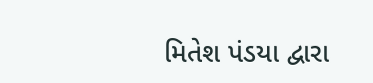મિતેશ પંડયા દ્વારા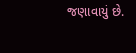જણાવાયું છે.